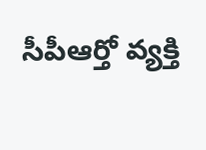సీపీఆర్తో వ్యక్తి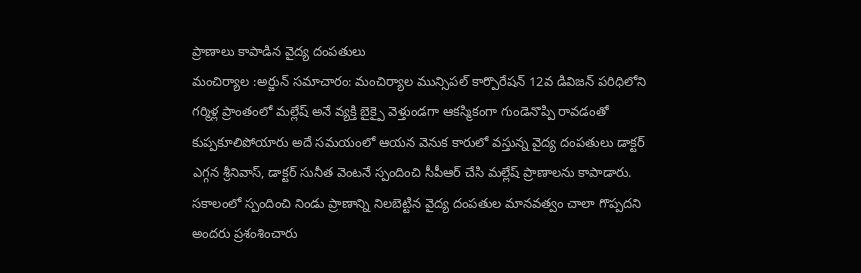ప్రాణాలు కాపాడిన వైద్య దంపతులు
మంచిర్యాల :అర్జున్ సమాచారం: మంచిర్యాల మున్సిపల్ కార్పొరేషన్ 12వ డివిజన్ పరిధిలోని గర్మిళ్ల ప్రాంతంలో మల్లేష్ అనే వ్యక్తి బైక్పై వెళ్తుండగా ఆకస్మికంగా గుండెనొప్పి రావడంతో కుప్పకూలిపోయారు అదే సమయంలో ఆయన వెనుక కారులో వస్తున్న వైద్య దంపతులు డాక్టర్ ఎగ్గన శ్రీనివాస్, డాక్టర్ సునీత వెంటనే స్పందించి సీపీఆర్ చేసి మల్లేష్ ప్రాణాలను కాపాడారు. సకాలంలో స్పందించి నిండు ప్రాణాన్ని నిలబెట్టిన వైద్య దంపతుల మానవత్వం చాలా గొప్పదని అందరు ప్రశంశించారు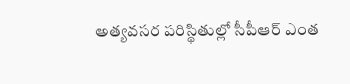అత్యవసర పరిస్థితుల్లో సీపీఆర్ ఎంత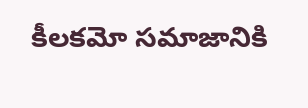కీలకమో సమాజానికి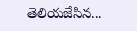తెలియజేసిన...